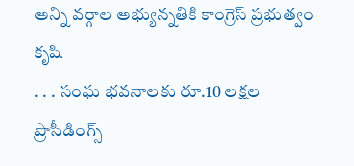అన్ని వర్గాల అభ్యున్నతికి కాంగ్రెస్ ప్రభుత్వం కృషి
. . . సంఘ భవనాలకు రూ.10 లక్షల ప్రొసీడింగ్స్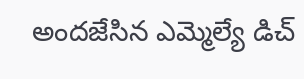అందజేసిన ఎమ్మెల్యే డిచ్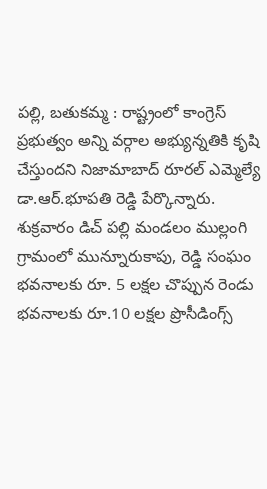పల్లి, బతుకమ్మ : రాష్ట్రంలో కాంగ్రెస్ ప్రభుత్వం అన్ని వర్గాల అభ్యున్నతికి కృషి చేస్తుందని నిజామాబాద్ రూరల్ ఎమ్మెల్యే డా.ఆర్.భూపతి రెడ్డి పేర్కొన్నారు. శుక్రవారం డిచ్ పల్లి మండలం ముల్లంగి గ్రామంలో మున్నూరుకాపు, రెడ్డి సంఘం భవనాలకు రూ. 5 లక్షల చొప్పున రెండు భవనాలకు రూ.10 లక్షల ప్రొసీడింగ్స్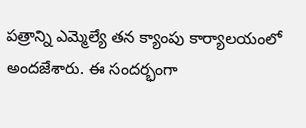పత్రాన్ని ఎమ్మెల్యే తన క్యాంపు కార్యాలయంలో అందజేశారు. ఈ సందర్భంగా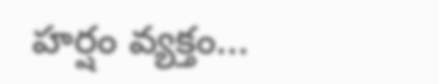హర్షం వ్యక్తం...